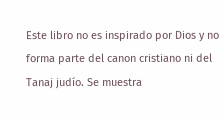Este libro no es inspirado por Dios y no forma parte del canon cristiano ni del Tanaj judío. Se muestra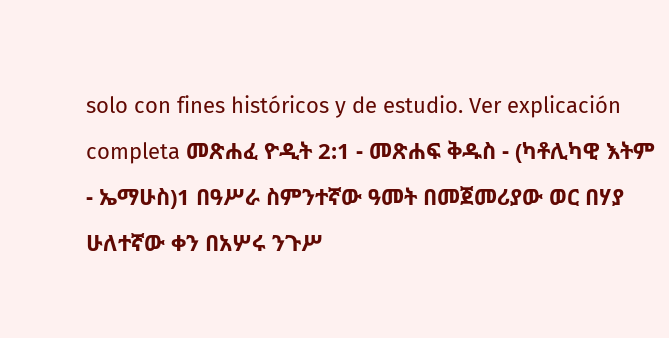solo con fines históricos y de estudio. Ver explicación completa መጽሐፈ ዮዲት 2:1 - መጽሐፍ ቅዱስ - (ካቶሊካዊ እትም - ኤማሁስ)1 በዓሥራ ስምንተኛው ዓመት በመጀመሪያው ወር በሃያ ሁለተኛው ቀን በአሦሩ ንጉሥ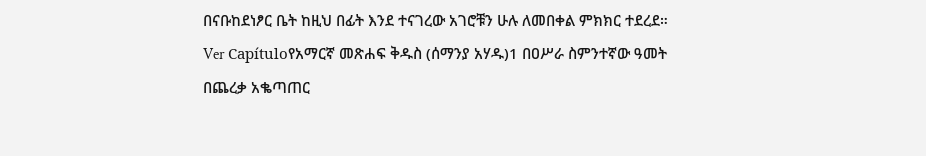በናቡከደነፆር ቤት ከዚህ በፊት እንደ ተናገረው አገሮቹን ሁሉ ለመበቀል ምክክር ተደረደ። Ver Capítuloየአማርኛ መጽሐፍ ቅዱስ (ሰማንያ አሃዱ)1 በዐሥራ ስምንተኛው ዓመት በጨረቃ አቈጣጠር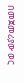በመጀመሪያው ወር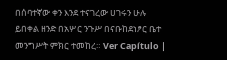በሰባተኛው ቀን እንደ ተናገረው ሀገሩን ሁሉ ይበቀል ዘንድ በአሦር ንጉሥ በናቡከደነፆር ቤተ መንግሥት ምክር ተመከረ። Ver Capítulo |